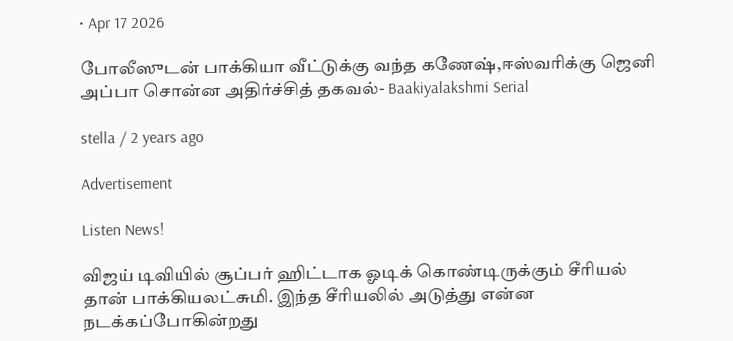• Apr 17 2026

போலீஸுடன் பாக்கியா வீட்டுக்கு வந்த கணேஷ்,ஈஸ்வரிக்கு ஜெனி அப்பா சொன்ன அதிர்ச்சித் தகவல்- Baakiyalakshmi Serial

stella / 2 years ago

Advertisement

Listen News!

விஜய் டிவியில் சூப்பர் ஹிட்டாக ஓடிக் கொண்டிருக்கும் சீரியல் தான் பாக்கியலட்சுமி. இந்த சீரியலில் அடுத்து என்ன நடக்கப்போகின்றது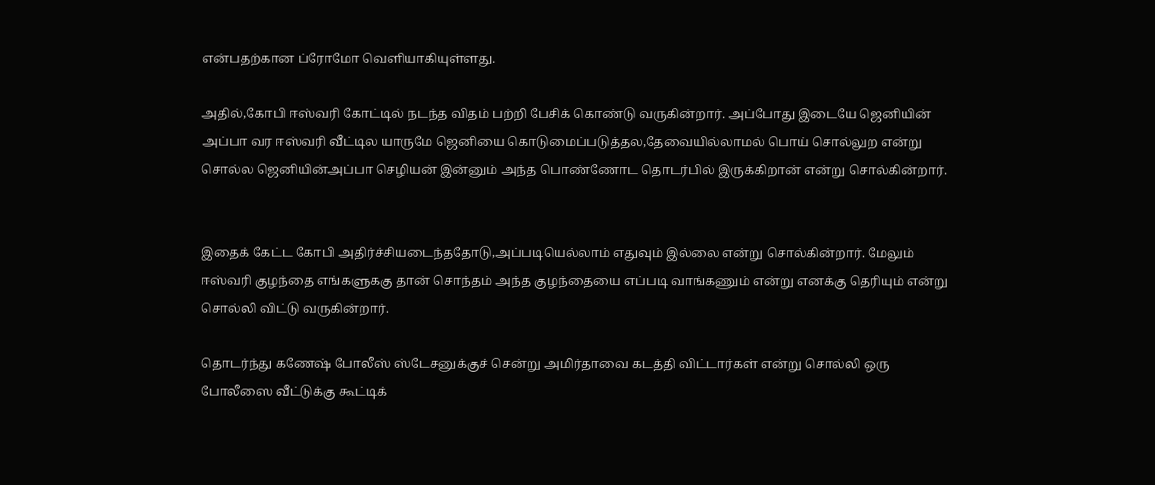என்பதற்கான ப்ரோமோ வெளியாகியுள்ளது.

அதில்,கோபி ஈஸ்வரி கோட்டில் நடந்த விதம் பற்றி பேசிக் கொண்டு வருகின்றார். அப்போது இடையே ஜெனியின் அப்பா வர ஈஸ்வரி வீட்டில யாருமே ஜெனியை கொடுமைப்படுத்தல,தேவையில்லாமல் பொய் சொல்லுற என்று சொல்ல ஜெனியின்அப்பா செழியன் இன்னும் அந்த பொண்ணோட தொடர்பில் இருக்கிறான் என்று சொல்கின்றார்.


இதைக் கேட்ட கோபி அதிர்ச்சியடைந்ததோடு,அப்படியெல்லாம் எதுவும் இல்லை என்று சொல்கின்றார். மேலும் ஈஸ்வரி குழந்தை எங்களுககு தான் சொந்தம் அந்த குழந்தையை எப்படி வாங்கணும் என்று எனக்கு தெரியும் என்று சொல்லி விட்டு வருகின்றார்.

தொடர்ந்து கணேஷ் போலீஸ் ஸ்டேசனுக்குச் சென்று அமிர்தாவை கடத்தி விட்டார்கள் என்று சொல்லி ஒரு போலீஸை வீட்டுக்கு கூட்டிக்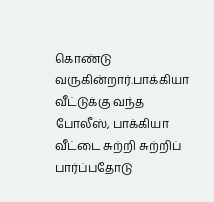கொண்டு வருகின்றார்.பாக்கியா வீட்டுக்கு வந்த போலீஸ், பாக்கியா வீட்டை சுற்றி சுற்றிப் பார்ப்பதோடு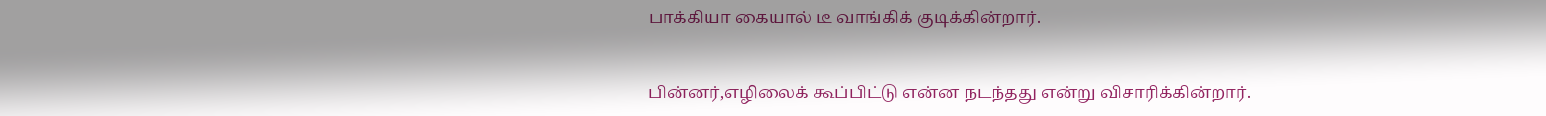பாக்கியா கையால் டீ வாங்கிக் குடிக்கின்றார்.


பின்னர்,எழிலைக் கூப்பிட்டு என்ன நடந்தது என்று விசாரிக்கின்றார்.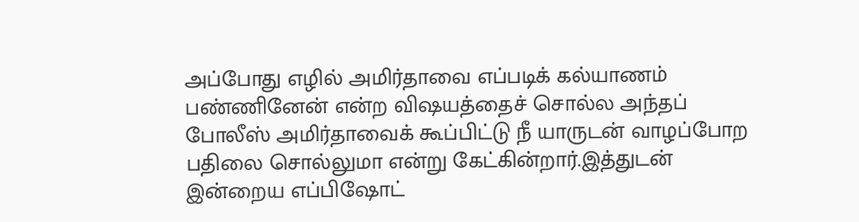அப்போது எழில் அமிர்தாவை எப்படிக் கல்யாணம் பண்ணினேன் என்ற விஷயத்தைச் சொல்ல அந்தப் போலீஸ் அமிர்தாவைக் கூப்பிட்டு நீ யாருடன் வாழப்போற பதிலை சொல்லுமா என்று கேட்கின்றார்.இத்துடன் இன்றைய எப்பிஷோட்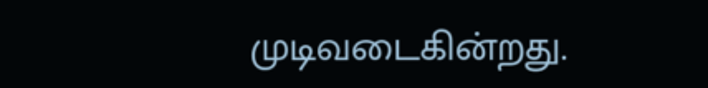முடிவடைகின்றது.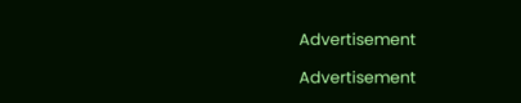Advertisement

Advertisement